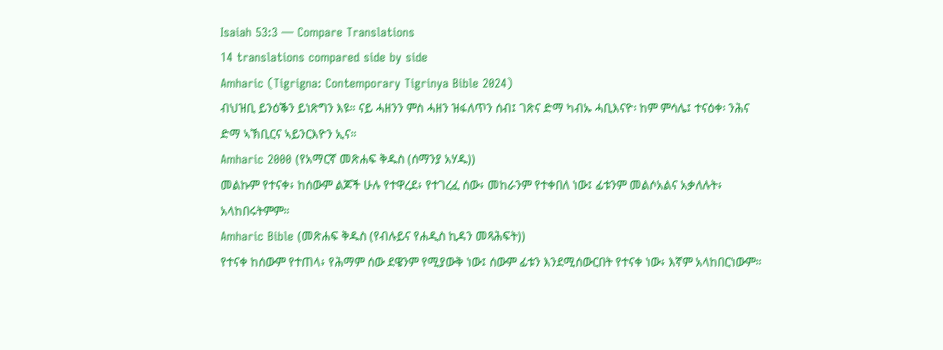Isaiah 53:3 — Compare Translations
14 translations compared side by side
Amharic (Tigrigna: Contemporary Tigrinya Bible 2024)
ብህዝቢ ይንዕቕን ይነጽግን እዩ። ናይ ሓዘንን ምስ ሓዘን ዝፋለጥን ሰብ፤ ገጽና ድማ ካብኡ ሓቢእናዮ፡ ከም ምሳሌ፤ ተናዕቀ፡ ንሕና ድማ ኣኽቢርና ኣይንርእዮን ኢና።
Amharic 2000 (የአማርኛ መጽሐፍ ቅዱስ (ሰማንያ አሃዱ))
መልኩም የተናቀ፥ ከሰውም ልጆች ሁሉ የተዋረደ፥ የተገረፈ ሰው፥ መከራንም የተቀበለ ነው፤ ፊቱንም መልሶአልና አቃለሉት፥ አላከበሩትምም።
Amharic Bible (መጽሐፍ ቅዱስ (የብሉይና የሐዲስ ኪዳን መጻሕፍት))
የተናቀ ከሰውም የተጠላ፥ የሕማም ሰው ደዌንም የሚያውቅ ነው፤ ሰውም ፊቱን እንደሚሰውርበት የተናቀ ነው፥ እኛም አላከበርነውም።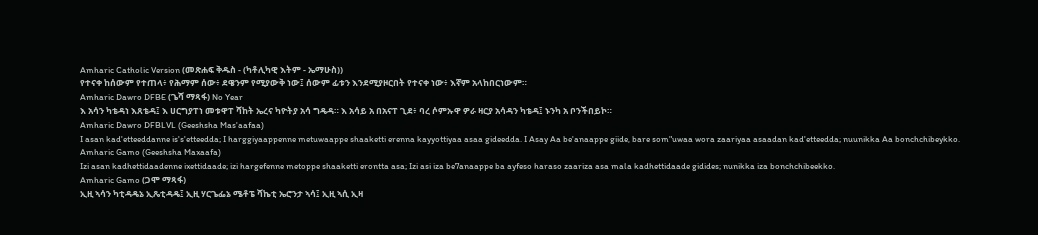Amharic Catholic Version (መጽሐፍ ቅዱስ - (ካቶሊካዊ እትም - ኤማሁስ))
የተናቀ ከሰውም የተጠላ፥ የሕማም ሰው፥ ደዌንም የሚያውቅ ነው፤ ሰውም ፊቱን እንደሚያዞርበት የተናቀ ነው፥ እኛም አላከበርነውም።
Amharic Dawro DFBE (ጌሻ ማጻፋ) No Year
እ አሳን ካቴዳነ እጸቴዳ፤ እ ሀርግያፐነ መቱዋፐ ሻከት ኤረና ካዮትያ አሳ ግዴዳ። እ አሳይ አ በአናፐ ጊደ፥ ባረ ሶምኡዋ ዎራ ዛርያ አሳዳን ካቴዳ፤ ኑንካ አ ቦንችበይኮ።
Amharic Dawro DFBLVL (Geeshsha Mas'aafaa)
I asan kad'etteeddanne is's'etteedda; I harggiyaappenne metuwaappe shaaketti erenna kayyottiyaa asaa gideedda. I Asay Aa be'anaappe giide, bare som"uwaa wora zaariyaa asaadan kad'etteedda; nuunikka Aa bonchchibeykko.
Amharic Gamo (Geeshsha Maxaafa)
Izi asan kadhettidaadenne ixettidaade; izi hargefenne metoppe shaaketti erontta asa; Izi asi iza be7anaappe ba ayfeso haraso zaariza asa mala kadhettidaade gidides; nunikka iza bonchchibeekko.
Amharic Gamo (ጋሞ ማጻፋ)
ኢዚ ኣሳን ካቲዳዴኔ ኢጼቲዳዴ፤ ኢዚ ሃርጌፌኔ ሜቶፔ ሻኬቲ ኤሮንታ ኣሳ፤ ኢዚ ኣሲ ኢዛ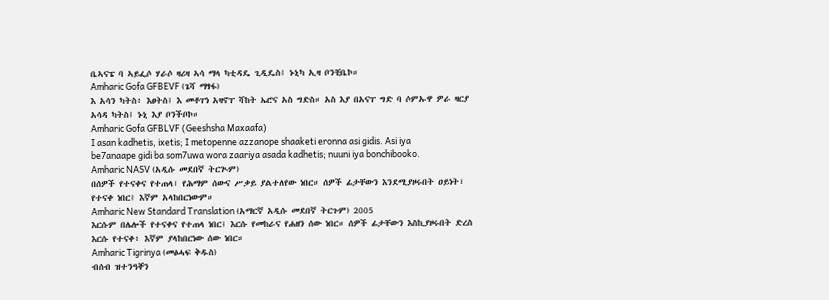ቤኣናፔ ባ ኣይፌሶ ሃራሶ ዛሪዛ ኣሳ ማላ ካቲዳዴ ጊዲዴስ፤ ኑኒካ ኢዛ ቦንቺቤኮ።
Amharic Gofa GFBEVF (ጌሻ ማፃፋ)
እ አሳን ካትስ፥ እፀትስ፤ እ መቶፐነ አዛኖፐ ሻከት ኤሮና አስ ግድስ። አስ እያ በአናፐ ግድ ባ ሶምኡዋ ዎራ ዛርያ አሳዳ ካትስ፤ ኑኒ እያ ቦንችቦኮ።
Amharic Gofa GFBLVF (Geeshsha Maxaafa)
I asan kadhetis, ixetis; I metopenne azzanope shaaketi eronna asi gidis. Asi iya be7anaape gidi ba som7uwa wora zaariya asada kadhetis; nuuni iya bonchibooko.
Amharic NASV (አዲሱ መደበኛ ትርጒም)
በሰዎች የተናቀና የተጠላ፣ የሕማም ሰውና ሥቃይ ያልተለየው ነበር። ሰዎች ፊታቸውን እንደሚያዞሩበት ዐይነት፣ የተናቀ ነበር፤ እኛም አላከበርነውም።
Amharic New Standard Translation (አማርኛ አዲሱ መደበኛ ትርጉም) 2005
እርሱም በሌሎች የተናቀና የተጠላ ነበር፤ እርሱ የመከራና የሐዘን ሰው ነበር። ሰዎች ፊታቸውን እስኪያዞሩበት ድረስ እርሱ የተናቀ፥ እኛም ያላከበርነው ሰው ነበር።
Amharic Tigrinya (መፅሓፍ ቅዱስ)
ብሰብ ዝተንዓቐን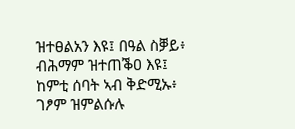ዝተፀልአን እዩ፤ በዓል ስቓይ፥ ብሕማም ዝተጠቕዐ እዩ፤ ከምቲ ሰባት ኣብ ቅድሚኡ፥ ገፆም ዝምልሱሉ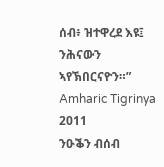ሰብ፥ ዝተዋረደ እዩ፤ ንሕናውን ኣየኽበርናዮን።”
Amharic Tigrinya 2011
ንዑቕን ብሰብ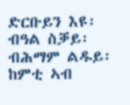ድርቡይን እዩ፡ ብዓል ስቓይ፡ ብሕማም ልዱይ፡ ከምቲ ኣብ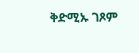ቅድሚኡ ገጾም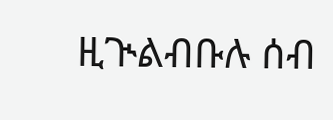ዚጒልብቡሉ ሰብ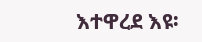እተዋረደ እዩ፡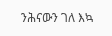ንሕናውን ገለ እኳ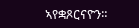ኣየቋጾርናዮን።